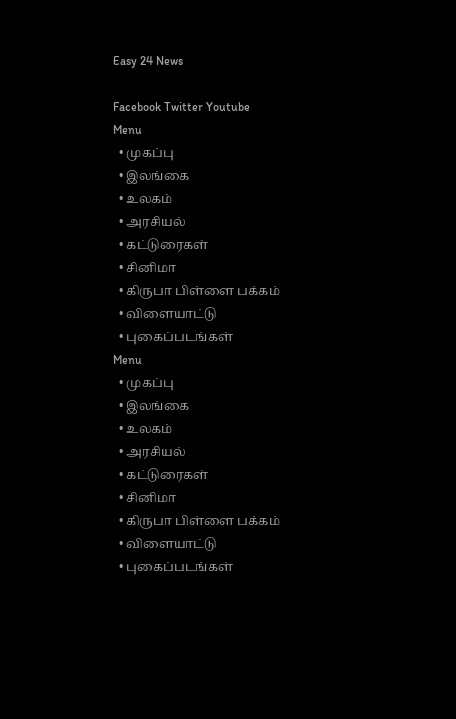Easy 24 News

Facebook Twitter Youtube
Menu
  • முகப்பு
  • இலங்கை
  • உலகம்
  • அரசியல்
  • கட்டுரைகள்
  • சினிமா
  • கிருபா பிள்ளை பக்கம்
  • விளையாட்டு
  • புகைப்படங்கள்
Menu
  • முகப்பு
  • இலங்கை
  • உலகம்
  • அரசியல்
  • கட்டுரைகள்
  • சினிமா
  • கிருபா பிள்ளை பக்கம்
  • விளையாட்டு
  • புகைப்படங்கள்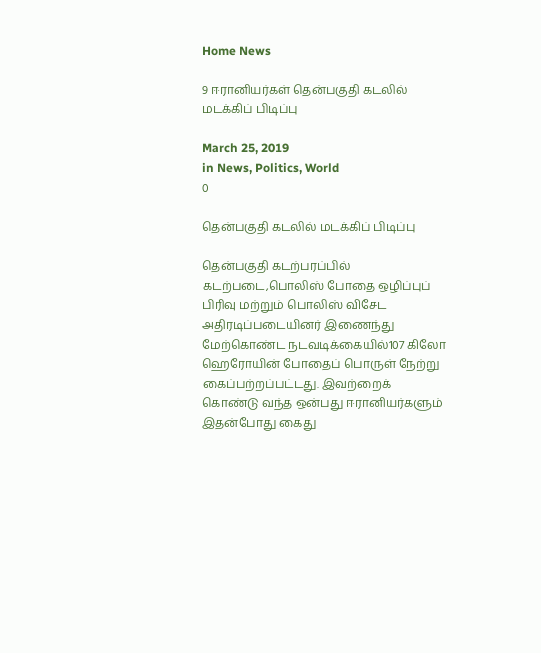Home News

9 ஈரானியர்கள் தென்பகுதி கடலில் மடக்கிப் பிடிப்பு

March 25, 2019
in News, Politics, World
0

தென்பகுதி கடலில் மடக்கிப் பிடிப்பு

தென்பகுதி கடற்பரப்பில் கடற்படை,பொலிஸ் போதை ஒழிப்புப் பிரிவு மற்றும் பொலிஸ் விசேட அதிரடிப்படையினர் இணைந்து மேற்கொண்ட நடவடிக்கையில்107 கிலோ ஹெரோயின் போதைப் பொருள் நேற்று கைப்பற்றப்பட்டது. இவற்றைக் கொண்டு வந்த ஒன்பது ஈரானியர்களும் இதன்போது கைது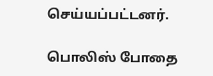செய்யப்பட்டனர்.

பொலிஸ் போதை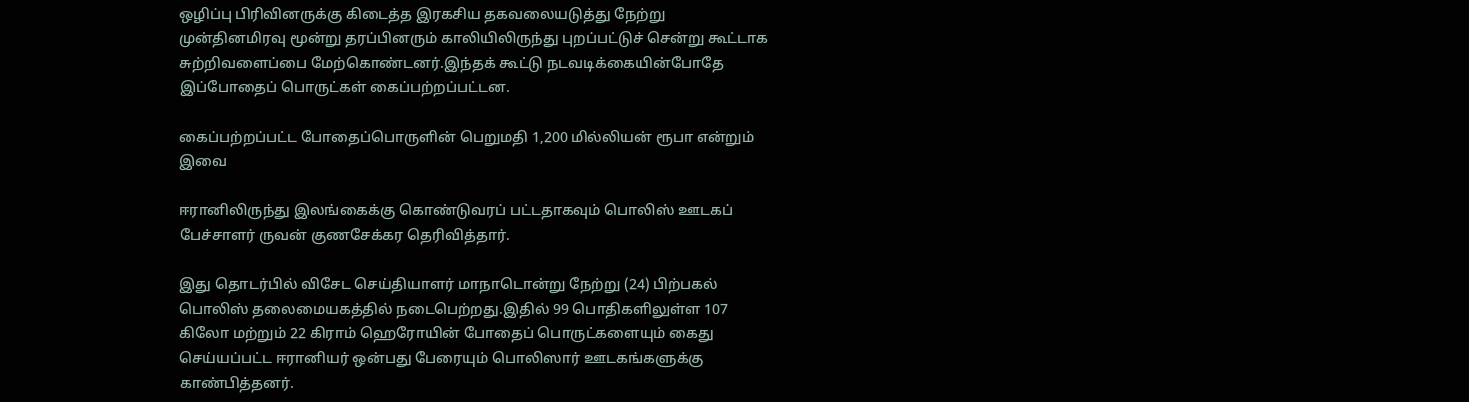ஒழிப்பு பிரிவினருக்கு கிடைத்த இரகசிய தகவலையடுத்து நேற்று முன்தினமிரவு மூன்று தரப்பினரும் காலியிலிருந்து புறப்பட்டுச் சென்று கூட்டாக சுற்றிவளைப்பை மேற்கொண்டனர்.இந்தக் கூட்டு நடவடிக்கையின்போதே இப்போதைப் பொருட்கள் கைப்பற்றப்பட்டன.

கைப்பற்றப்பட்ட போதைப்பொருளின் பெறுமதி 1,200 மில்லியன் ரூபா என்றும் இவை

ஈரானிலிருந்து இலங்கைக்கு கொண்டுவரப் பட்டதாகவும் பொலிஸ் ஊடகப் பேச்சாளர் ருவன் குணசேக்கர தெரிவித்தார்.

இது தொடர்பில் விசேட செய்தியாளர் மாநாடொன்று நேற்று (24) பிற்பகல் பொலிஸ் தலைமையகத்தில் நடைபெற்றது.இதில் 99 பொதிகளிலுள்ள 107 கிலோ மற்றும் 22 கிராம் ஹெரோயின் போதைப் பொருட்களையும் கைது செய்யப்பட்ட ஈரானியர் ஒன்பது பேரையும் பொலிஸார் ஊடகங்களுக்கு காண்பித்தனர்.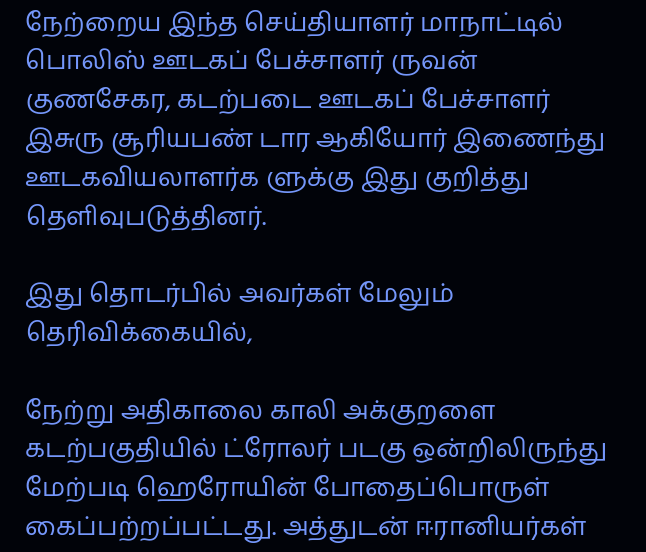நேற்றைய இந்த செய்தியாளர் மாநாட்டில் பொலிஸ் ஊடகப் பேச்சாளர் ருவன் குணசேகர, கடற்படை ஊடகப் பேச்சாளர் இசுரு சூரியபண் டார ஆகியோர் இணைந்து ஊடகவியலாளர்க ளுக்கு இது குறித்து தெளிவுபடுத்தினர்.

இது தொடர்பில் அவர்கள் மேலும் தெரிவிக்கையில்,

நேற்று அதிகாலை காலி அக்குறளை கடற்பகுதியில் ட்ரோலர் படகு ஒன்றிலிருந்து மேற்படி ஹெரோயின் போதைப்பொருள் கைப்பற்றப்பட்டது. அத்துடன் ஈரானியர்கள்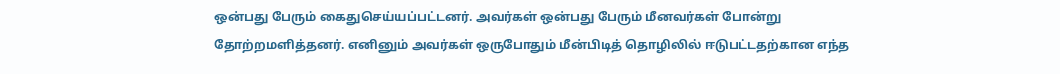ஒன்பது பேரும் கைதுசெய்யப்பட்டனர். அவர்கள் ஒன்பது பேரும் மீனவர்கள் போன்று தோற்றமளித்தனர். எனினும் அவர்கள் ஒருபோதும் மீன்பிடித் தொழிலில் ஈடுபட்டதற்கான எந்த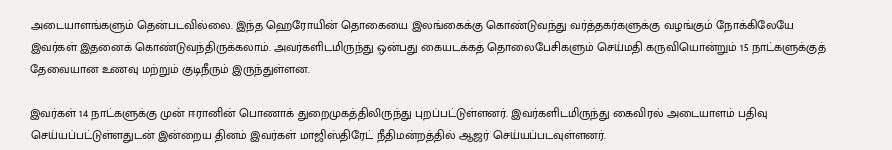அடையாளங்களும் தென்படவில்லை. இந்த ஹெரோயின் தொகையை இலங்கைக்கு கொண்டுவந்து வர்த்தகர்களுக்கு வழங்கும் நோக்கிலேயே இவர்கள் இதனைக் கொண்டுவந்திருக்கலாம். அவர்களிடமிருந்து ஒன்பது கையடக்கத் தொலைபேசிகளும் செய்மதி கருவியொன்றும் 15 நாட்களுக்குத் தேவையான உணவு மற்றும் குடிநீரும் இருந்துள்ளன.

இவர்கள் 14 நாட்களுக்கு முன் ஈரானின் பொணாக் துறைமுகத்திலிருந்து புறப்பட்டுள்ளனர். இவர்களிடமிருந்து கைவிரல் அடையாளம் பதிவு செய்யப்பட்டுள்ளதுடன் இன்றைய தினம் இவர்கள் மாஜிஸ்திரேட் நீதிமன்றத்தில் ஆஜர் செய்யப்படவுள்ளனர்.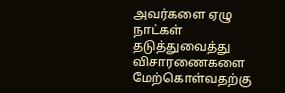அவர்களை ஏழு நாட்கள் தடுத்துவைத்து விசாரணைகளை மேற்கொள்வதற்கு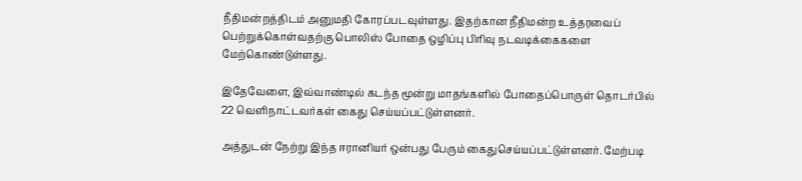நீதிமன்றத்திடம் அனுமதி கோரப்படவுள்ளது. இதற்கான நீதிமன்ற உத்தரவைப் பெற்றுக்கொள்வதற்கு பொலிஸ் போதை ஒழிப்பு பிரிவு நடவடிக்கைகளை மேற்கொண்டுள்ளது.

இதேவேளை, இவ்வாண்டில் கடந்த மூன்று மாதங்களில் போதைப்பொருள் தொடர்பில் 22 வெளிநாட்டவர்கள் கைது செய்யப்பட்டுள்ளனர்.

அத்துடன் நேற்று இந்த ஈரானியர் ஒன்பது பேரும் கைதுசெய்யப்பட்டுள்ளனர். மேற்படி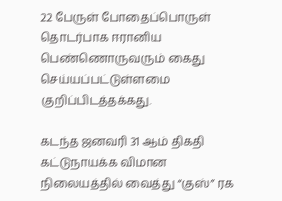22 பேருள் போதைப்பொருள் தொடர்பாக ஈரானிய பெண்ணொருவரும் கைது செய்யப்பட்டுள்ளமை குறிப்பிடத்தக்கது.

கடந்த ஜனவரி 31 ஆம் திகதி கட்டுநாயக்க விமான நிலையத்தில் வைத்து “குஸ்” ரக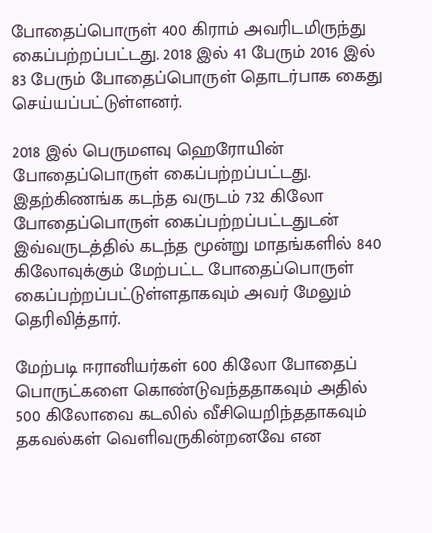போதைப்பொருள் 400 கிராம் அவரிடமிருந்து கைப்பற்றப்பட்டது. 2018 இல் 41 பேரும் 2016 இல் 83 பேரும் போதைப்பொருள் தொடர்பாக கைது செய்யப்பட்டுள்ளனர்.

2018 இல் பெருமளவு ஹெரோயின் போதைப்பொருள் கைப்பற்றப்பட்டது. இதற்கிணங்க கடந்த வருடம் 732 கிலோ போதைப்பொருள் கைப்பற்றப்பட்டதுடன் இவ்வருடத்தில் கடந்த மூன்று மாதங்களில் 840 கிலோவுக்கும் மேற்பட்ட போதைப்பொருள் கைப்பற்றப்பட்டுள்ளதாகவும் அவர் மேலும் தெரிவித்தார்.

மேற்படி ஈரானியர்கள் 600 கிலோ போதைப் பொருட்களை கொண்டுவந்ததாகவும் அதில் 500 கிலோவை கடலில் வீசியெறிந்ததாகவும் தகவல்கள் வெளிவருகின்றனவே என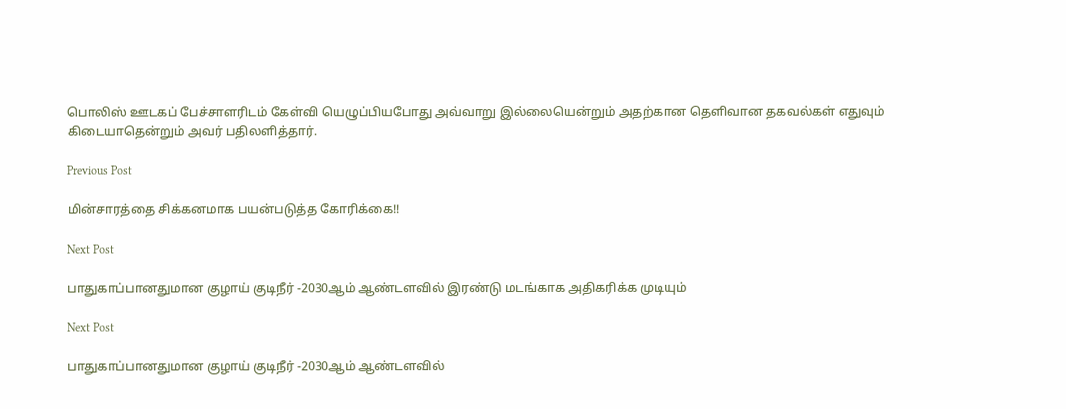பொலிஸ் ஊடகப் பேச்சாளரிடம் கேள்வி யெழுப்பியபோது அவ்வாறு இல்லையென்றும் அதற்கான தெளிவான தகவல்கள் எதுவும் கிடையாதென்றும் அவர் பதிலளித்தார்.

Previous Post

மின்சாரத்தை சிக்கனமாக பயன்படுத்த கோரிக்கை!!

Next Post

பாதுகாப்பானதுமான குழாய் குடிநீர் -2030ஆம் ஆண்டளவில் இரண்டு மடங்காக அதிகரிக்க முடியும்

Next Post

பாதுகாப்பானதுமான குழாய் குடிநீர் -2030ஆம் ஆண்டளவில்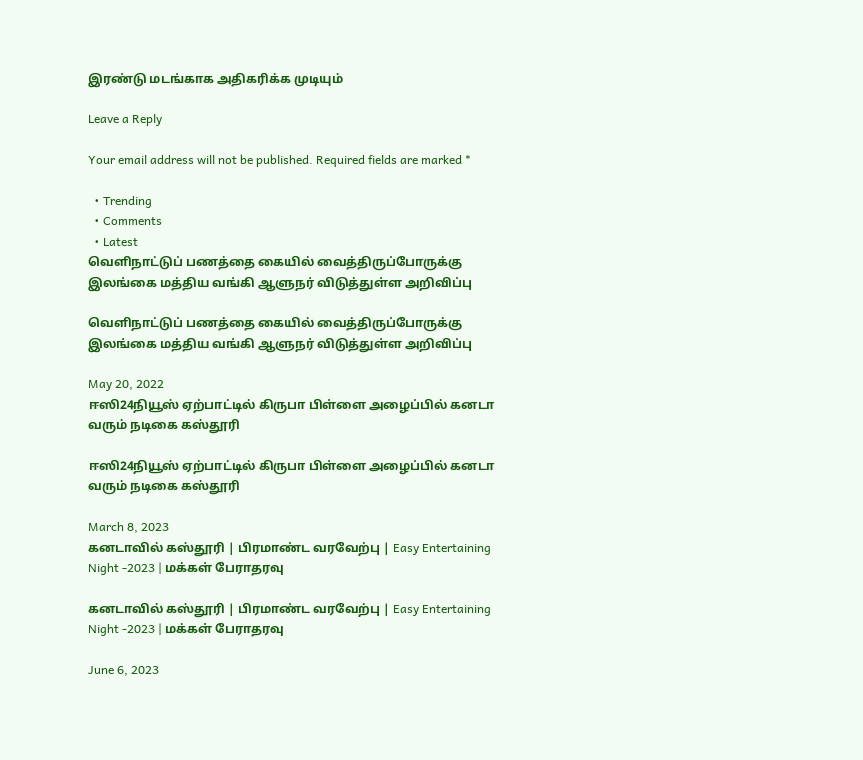இரண்டு மடங்காக அதிகரிக்க முடியும்

Leave a Reply

Your email address will not be published. Required fields are marked *

  • Trending
  • Comments
  • Latest
வெளிநாட்டுப் பணத்தை கையில் வைத்திருப்போருக்கு இலங்கை மத்திய வங்கி ஆளுநர் விடுத்துள்ள அறிவிப்பு

வெளிநாட்டுப் பணத்தை கையில் வைத்திருப்போருக்கு இலங்கை மத்திய வங்கி ஆளுநர் விடுத்துள்ள அறிவிப்பு

May 20, 2022
ஈஸி24நியூஸ் ஏற்பாட்டில் கிருபா பிள்ளை அழைப்பில் கனடா வரும் நடிகை கஸ்தூரி

ஈஸி24நியூஸ் ஏற்பாட்டில் கிருபா பிள்ளை அழைப்பில் கனடா வரும் நடிகை கஸ்தூரி

March 8, 2023
கனடாவில் கஸ்தூரி | பிரமாண்ட வரவேற்பு | Easy Entertaining Night -2023 | மக்கள் பேராதரவு

கனடாவில் கஸ்தூரி | பிரமாண்ட வரவேற்பு | Easy Entertaining Night -2023 | மக்கள் பேராதரவு

June 6, 2023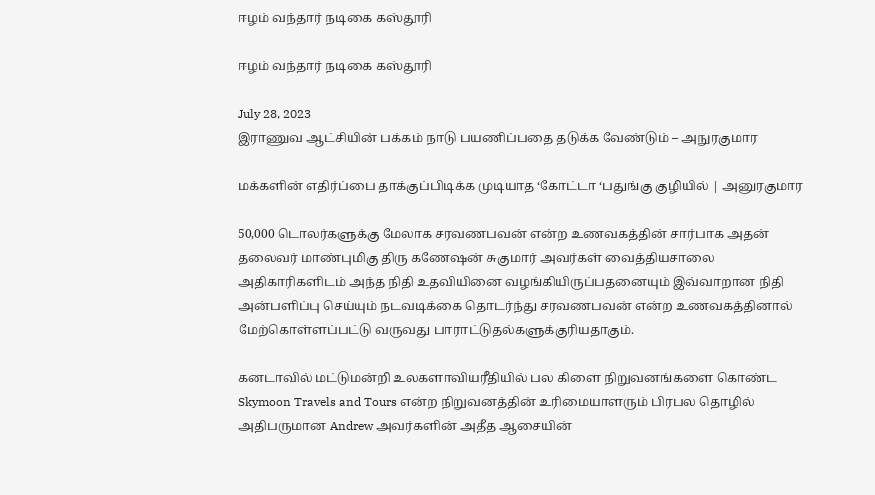ஈழம் வந்தார் நடிகை கஸ்தூரி

ஈழம் வந்தார் நடிகை கஸ்தூரி

July 28, 2023
இராணுவ ஆட்சியின் பக்கம் நாடு பயணிப்பதை தடுக்க வேண்டும் – அநுரகுமார

மக்களின் எதிர்ப்பை தாக்குப்பிடிக்க முடியாத ‘கோட்டா ‘பதுங்கு குழியில் | அனுரகுமார

50,000 டொலர்களுக்கு மேலாக சரவணபவன் என்ற உணவகத்தின் சார்பாக அதன் தலைவர் மாண்புமிகு திரு கணேஷன் சுகுமார் அவர்கள் வைத்தியசாலை அதிகாரிகளிடம் அந்த நிதி உதவியினை வழங்கியிருப்பதனையும் இவ்வாறான நிதி அன்பளிப்பு செய்யும் நடவடிக்கை தொடர்ந்து சரவணபவன் என்ற உணவகத்தினால் மேற்கொள்ளப்பட்டு வருவது பாராட்டுதல்களுக்குரியதாகும்.

கனடாவில் மட்டுமன்றி உலகளாவியரீதியில் பல கிளை நிறுவனங்களை கொண்ட Skymoon Travels and Tours என்ற நிறுவனத்தின் உரிமையாளரும் பிரபல தொழில் அதிபருமான Andrew அவர்களின் அதீத ஆசையின்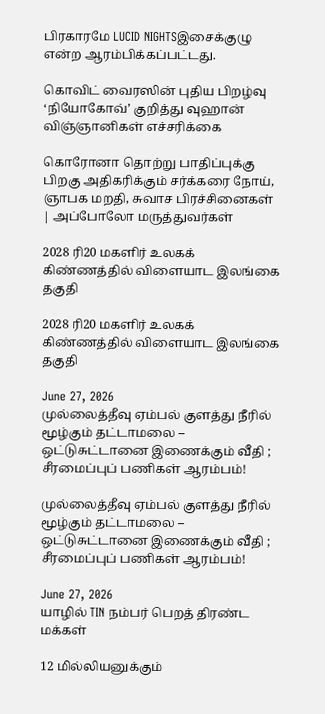பிரகாரமே LUCID NIGHTSஇசைக்குழு என்ற ஆரம்பிக்கப்பட்டது.

கொவிட் வைரஸின் புதிய பிறழ்வு ‘நியோகோவ்’ குறித்து வுஹான் விஞ்ஞானிகள் எச்சரிக்கை

கொரோனா தொற்று பாதிப்புக்கு பிறகு அதிகரிக்கும் சர்க்கரை நோய், ஞாபக மறதி, சுவாச பிரச்சினைகள் | அப்போலோ மருத்துவர்கள்

2028 ரி20 மகளிர் உலகக் கிண்ணத்தில் விளையாட இலங்கை தகுதி

2028 ரி20 மகளிர் உலகக் கிண்ணத்தில் விளையாட இலங்கை தகுதி

June 27, 2026
முல்லைத்தீவு ஏம்பல் குளத்து நீரில் மூழ்கும் தட்டாமலை – ஒட்டுசுட்டானை இணைக்கும் வீதி ; சீரமைப்புப் பணிகள் ஆரம்பம்!

முல்லைத்தீவு ஏம்பல் குளத்து நீரில் மூழ்கும் தட்டாமலை – ஒட்டுசுட்டானை இணைக்கும் வீதி ; சீரமைப்புப் பணிகள் ஆரம்பம்!

June 27, 2026
யாழில் TIN நம்பர் பெறத் திரண்ட மக்கள்

12 மில்லியனுக்கும்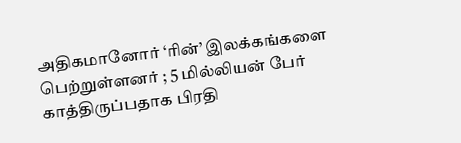அதிகமானோர் ‘ரின்’ இலக்கங்களை பெற்றுள்ளனர் ; 5 மில்லியன் பேர் காத்திருப்பதாக பிரதி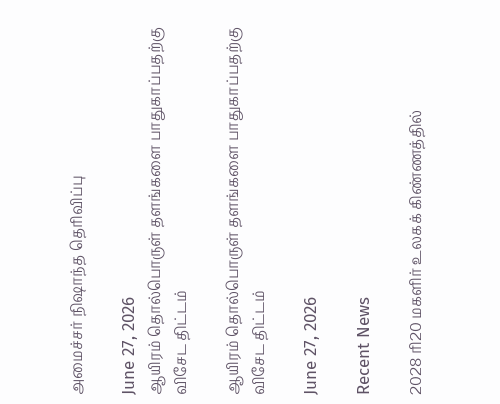அமைச்சர் நிஷாந்த தெரிவிப்பு

June 27, 2026
ஆயிரம் தொல்பொருள் தளங்களை பாதுகாப்பதற்கு விசேட திட்டம்

ஆயிரம் தொல்பொருள் தளங்களை பாதுகாப்பதற்கு விசேட திட்டம்

June 27, 2026

Recent News

2028 ரி20 மகளிர் உலகக் கிண்ணத்தில்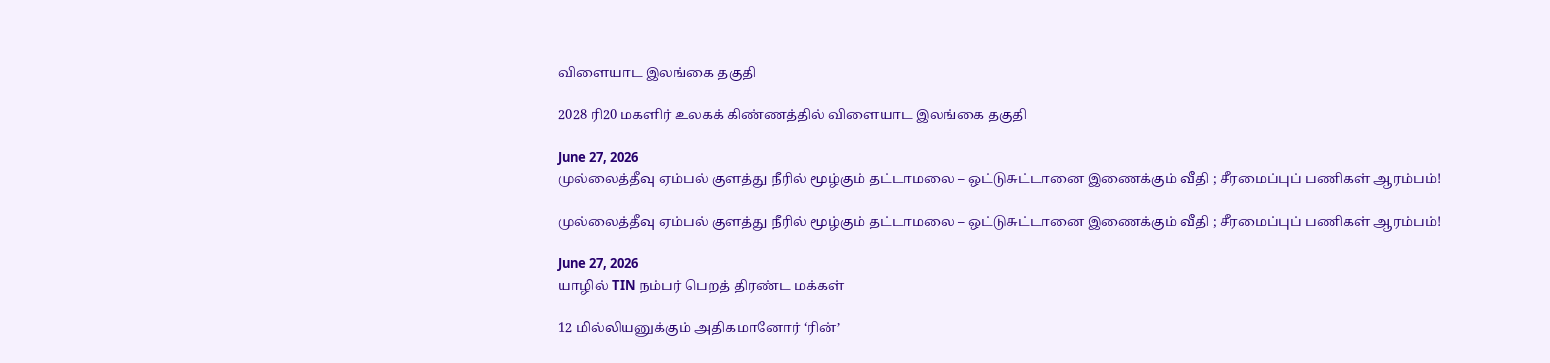விளையாட இலங்கை தகுதி

2028 ரி20 மகளிர் உலகக் கிண்ணத்தில் விளையாட இலங்கை தகுதி

June 27, 2026
முல்லைத்தீவு ஏம்பல் குளத்து நீரில் மூழ்கும் தட்டாமலை – ஒட்டுசுட்டானை இணைக்கும் வீதி ; சீரமைப்புப் பணிகள் ஆரம்பம்!

முல்லைத்தீவு ஏம்பல் குளத்து நீரில் மூழ்கும் தட்டாமலை – ஒட்டுசுட்டானை இணைக்கும் வீதி ; சீரமைப்புப் பணிகள் ஆரம்பம்!

June 27, 2026
யாழில் TIN நம்பர் பெறத் திரண்ட மக்கள்

12 மில்லியனுக்கும் அதிகமானோர் ‘ரின்’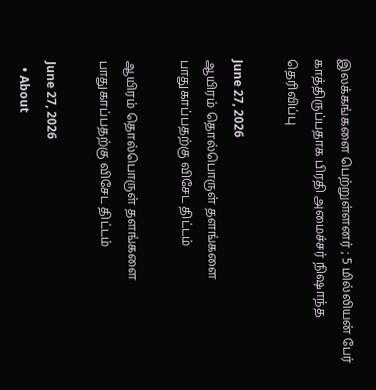இலக்கங்களை பெற்றுள்ளனர் ; 5 மில்லியன் பேர் காத்திருப்பதாக பிரதி அமைச்சர் நிஷாந்த தெரிவிப்பு

June 27, 2026
ஆயிரம் தொல்பொருள் தளங்களை பாதுகாப்பதற்கு விசேட திட்டம்

ஆயிரம் தொல்பொருள் தளங்களை பாதுகாப்பதற்கு விசேட திட்டம்

June 27, 2026
  • About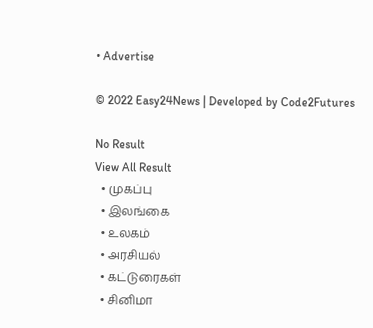• Advertise

© 2022 Easy24News | Developed by Code2Futures

No Result
View All Result
  • முகப்பு
  • இலங்கை
  • உலகம்
  • அரசியல்
  • கட்டுரைகள்
  • சினிமா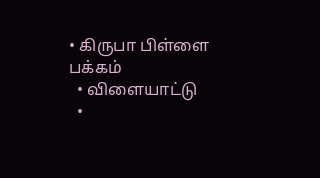• கிருபா பிள்ளை பக்கம்
  • விளையாட்டு
  •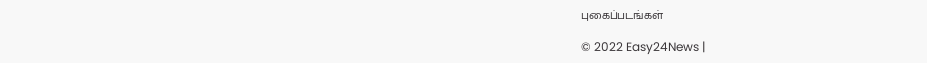புகைப்படங்கள்

© 2022 Easy24News |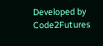Developed by Code2Futures